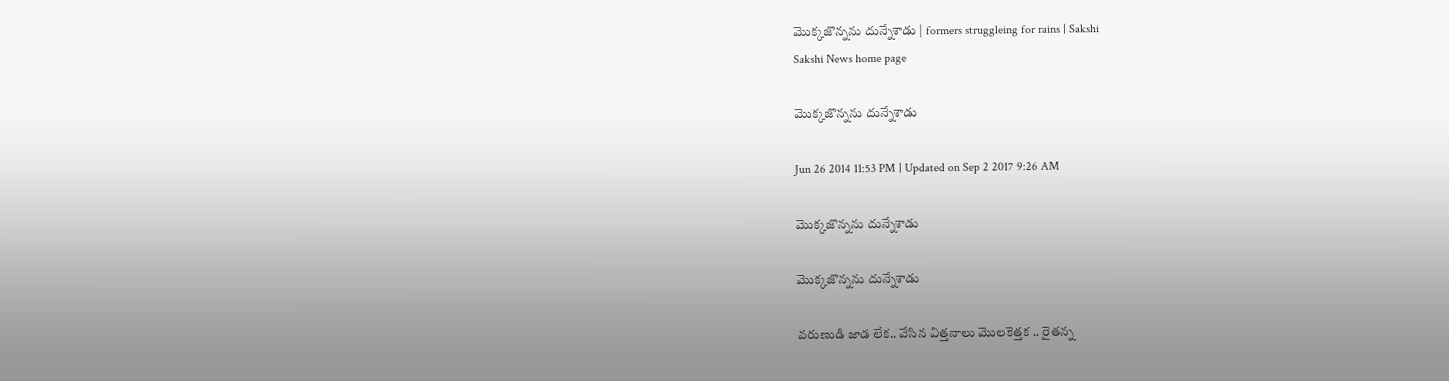మొక్కజొన్నను దున్నేశాడు | formers struggleing for rains | Sakshi
Sakshi News home page

మొక్కజొన్నను దున్నేశాడు

Jun 26 2014 11:53 PM | Updated on Sep 2 2017 9:26 AM

మొక్కజొన్నను దున్నేశాడు

మొక్కజొన్నను దున్నేశాడు

వరుణుడి జాడ లేక.. వేసిన విత్తనాలు మొలకెత్తక .. రైతన్న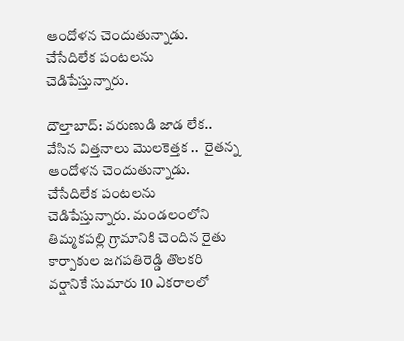ఆందోళన చెందుతున్నాడు. చేసేదిలేక పంటలను చెడిపేస్తున్నారు.

దౌల్తాబాద్: వరుణుడి జాడ లేక.. వేసిన విత్తనాలు మొలకెత్తక ..  రైతన్న ఆందోళన చెందుతున్నాడు. చేసేదిలేక పంటలను చెడిపేస్తున్నారు. మండలంలోని తిమ్మకపల్లి గ్రామానికి చెందిన రైతు కార్పాకుల జగపతిరెడ్డి తొలకరి వర్షానికే సుమారు 10 ఎకరాలలో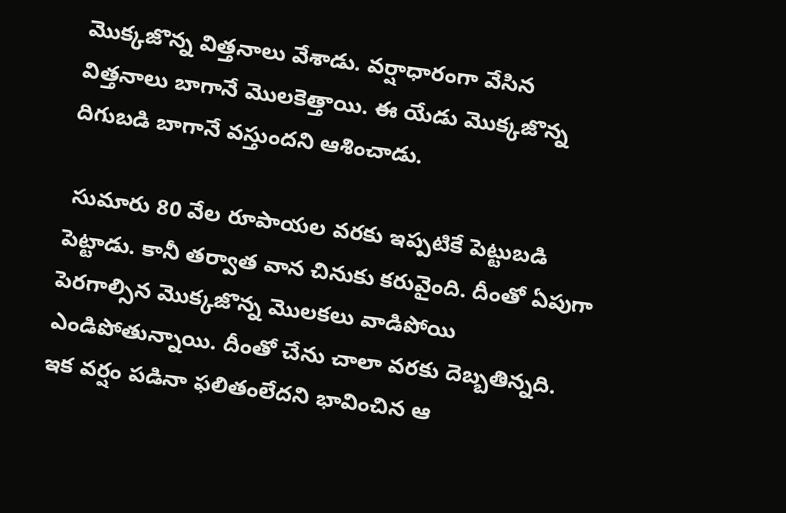మొక్కజొన్న విత్తనాలు వేశాడు. వర్షాధారంగా వేసిన విత్తనాలు బాగానే మొలకెత్తాయి. ఈ యేడు మొక్కజొన్న దిగుబడి బాగానే వస్తుందని ఆశించాడు.

 సుమారు 80 వేల రూపాయల వరకు ఇప్పటికే పెట్టుబడి పెట్టాడు. కానీ తర్వాత వాన చినుకు కరువైంది. దీంతో ఏపుగా పెరగాల్సిన మొక్కజొన్న మొలకలు వాడిపోయి ఎండిపోతున్నాయి. దీంతో చేను చాలా వరకు దెబ్బతిన్నది. ఇక వర్షం పడినా ఫలితంలేదని భావించిన ఆ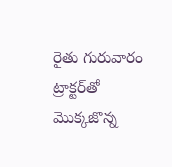రైతు గురువారం ట్రాక్టర్‌తో మొక్కజొన్న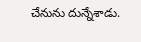చేనును దున్నేశాడు.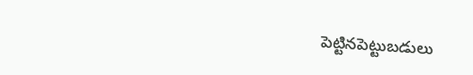పెట్టినపెట్టుబడులు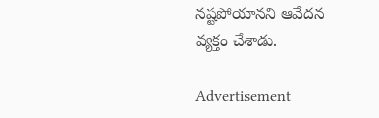నష్టపోయానని ఆవేదన వ్యక్తం చేశాడు.

Advertisement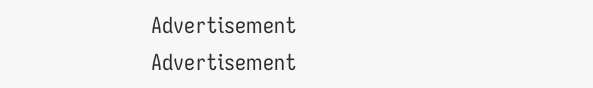Advertisement
Advertisement